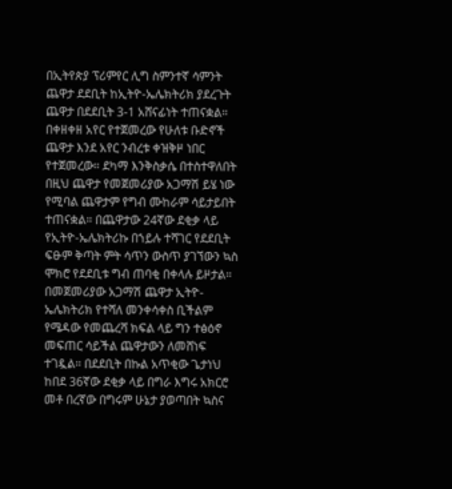በኢትየጵያ ፕሪምየር ሊግ ስምንተኛ ሳምንት ጨዋታ ደደቢት ከኢትዮ-ኤሌክትሪክ ያደረጉት ጨዋታ በደደቢት 3-1 አሸናፊነት ተጠናቋል።
በቀዘቀዘ አየር የተጀመረው የሁለቱ ቡድኖች ጨዋታ እንደ አየር ንብረቱ ቀዝቅዞ ነበር የተጀመረው። ደካማ እንቅስቃሴ በተስተዋለበት በዚህ ጨዋታ የመጀመሪያው አጋማሽ ይሄ ነው የሚባል ጨዋታም የግብ ሙከራም ሳይታይበት ተጠናቋል። በጨዋታው 24ኛው ደቂቃ ላይ የኢትዮ-ኤሌክትሪኩ በኀይሉ ተሻገር የደደቢት ፍፁም ቅጣት ምት ሳጥን ውስጥ ያገኘውን ኳስ ሞክሮ የደደቢቱ ግብ ጠባቂ በቀላሉ ይዞታል። በመጀመሪያው አጋማሽ ጨዋታ ኢትዮ-ኤሌክትሪክ የተሻለ መንቀሳቀስ ቢችልም የሜዳው የመጨረሻ ክፍል ላይ ግን ተፅዕኖ መፍጠር ሳይችል ጨዋታውን ለመሸነፍ ተገዷል። በደደቢት በኩል አጥቂው ጌታነህ ከበደ 36ኛው ደቂቃ ላይ በግራ እግሩ አክርሮ መቶ በረኛው በግሩም ሁኔታ ያወጣበት ኳስና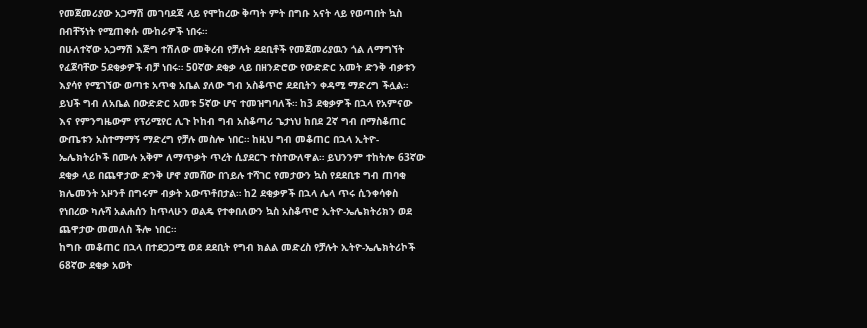የመጀመሪያው አጋማሽ መገባደጃ ላይ የሞከረው ቅጣት ምት በግቡ አናት ላይ የወጣበት ኳስ በብቸኝነት የሚጠቀሱ ሙከራዎች ነበሩ።
በሁለተኛው አጋማሽ እጅግ ተሽለው መቅረብ የቻሉት ደደቢቶች የመጀመሪያዉን ጎል ለማግኘት የፈጀባቸው 5ደቂቃዎች ብቻ ነበሩ። 50ኛው ደቂቃ ላይ በዘንድሮው የውድድር አመት ድንቅ ብቃቱን እያሳየ የሚገኘው ወጣቱ አጥቂ አቤል ያለው ግብ አስቆጥሮ ደደቢትን ቀዳሚ ማድረግ ችሏል። ይህች ግብ ለአቤል በውድድር አመቱ 5ኛው ሆና ተመዝግባለች። ከ3 ደቂቃዎች በኋላ የአምናው እና የምንግዜውም የፕሪሚየር ሊጉ ኮከብ ግብ አስቆጣሪ ጌታነህ ከበደ 2ኛ ግብ በማስቆጠር ውጤቱን አስተማማኝ ማድረግ የቻሉ መስሎ ነበር። ከዚህ ግብ መቆጠር በኋላ ኢትዮ-ኤሌክትሪኮች በሙሉ አቅም ለማጥቃት ጥረት ሲያደርጉ ተስተውለዋል። ይህንንም ተከትሎ 63ኛው ደቂቃ ላይ በጨዋታው ድንቅ ሆኖ ያመሸው በኀይሉ ተሻገር የመታውን ኳስ የደደቢቱ ግብ ጠባቂ ክሌመንት አዞንቶ በግሩም ብቃት አውጥቶበታል። ከ2 ደቂቃዎች በኋላ ሌላ ጥሩ ሲንቀሳቀስ የነበረው ካሉሻ አልሐሰን ከጥላሁን ወልዴ የተቀበለውን ኳስ አስቆጥሮ ኢትዮ-ኤሌክትሪክን ወደ ጨዋታው መመለስ ችሎ ነበር።
ከግቡ መቆጠር በኋላ በተደጋጋሚ ወደ ደደቢት የግብ ክልል መድረስ የቻሉት ኢትዮ-ኤሌክትሪኮች 68ኛው ደቂቃ አወት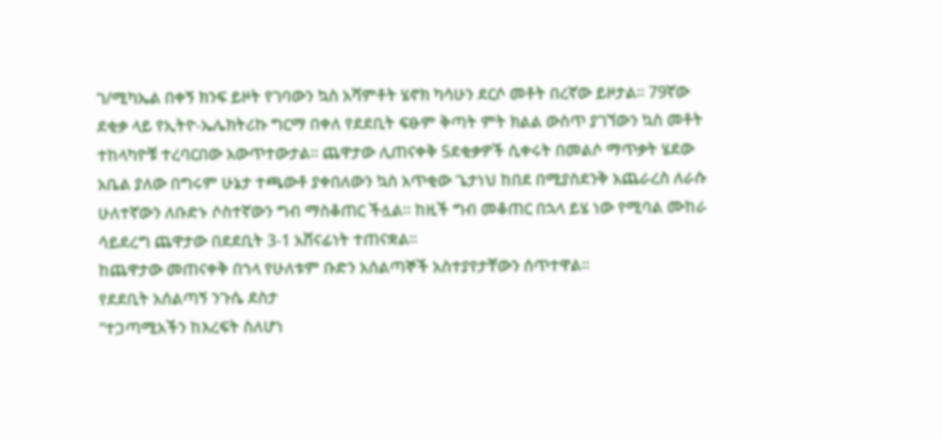ገ/ሚካኤል በቀኝ ክንፍ ይዞት የገባውን ኳስ አሻምቶት ሄኖክ ካሳሁን ደርሶ መቶት በረኛው ይዞታል። 79ኛው ደቂቃ ላይ የኢትዮ-ኤሌክትሪኩ ግርማ በቀለ የደደቢት ፍፁም ቅጣት ምት ክልል ውስጥ ያገኘውን ኳስ መቶት ተከላካዮቹ ተረባርበው አውጥተውታል። ጨዋታው ሊጠናቀቅ 5ደቂቃዎች ሲቀሩት በመልሶ ማጥቃት ሄደው አቤል ያለው በግሩም ሁኔታ ተጫውቶ ያቀበለውን ኳስ አጥቂው ጌታነህ ከበደ በሚያስደንቅ አጨራረስ ለራሱ ሁለተኛውን ለቡድኑ ሶስተኛውን ግብ ማስቆጠር ችሏል። ከዚች ግብ መቆጠር በኋላ ይሄ ነው የሚባል ሙከራ ሳይደረግ ጨዋታው በደደቢት 3-1 አሸናፊነት ተጠናቋል።
ከጨዋታው መጠናቀቅ በኀላ የሁለቱም ቡድን አሰልጣኞች አስተያየታቸውን ሰጥተዋል።
የደደቢት አሰልጣኝ ንጉሴ ደስታ
“ተጋጣሚአችን ከእረፍት ስለሆነ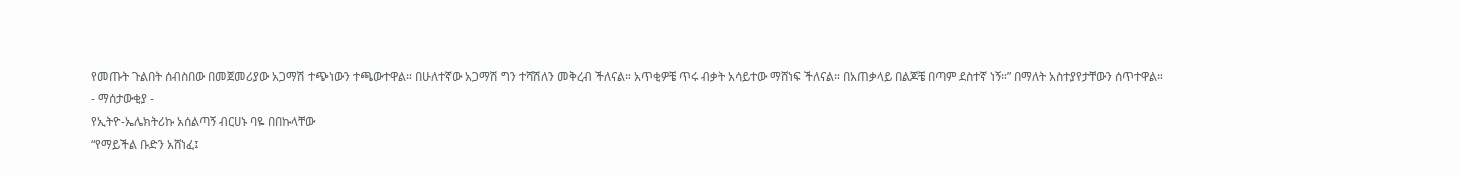የመጡት ጉልበት ሰብስበው በመጀመሪያው አጋማሽ ተጭነውን ተጫውተዋል። በሁለተኛው አጋማሽ ግን ተሻሽለን መቅረብ ችለናል። አጥቂዎቼ ጥሩ ብቃት አሳይተው ማሸነፍ ችለናል። በአጠቃላይ በልጆቼ በጣም ደስተኛ ነኝ።” በማለት አስተያየታቸውን ሰጥተዋል።
- ማሰታውቂያ -
የኢትዮ-ኤሌክትሪኩ አሰልጣኝ ብርሀኑ ባዬ በበኩላቸው
“የማይችል ቡድን አሸነፈ፤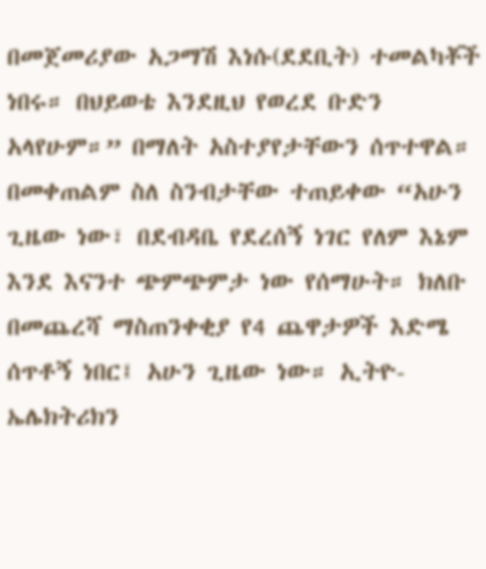በመጀመሪያው አጋማሽ እነሱ(ደደቢት) ተመልካቾች ነበሩ። በህይወቴ እንደዚህ የወረደ ቡድን አላየሁም።” በማለት አስተያየታቸውን ሰጥተዋል። በመቀጠልም ስለ ስንብታቸው ተጠይቀው “አሁን ጊዜው ነው፣ በደብዳቤ የደረሰኝ ነገር የለም እኔም እንደ እናንተ ጭምጭምታ ነው የሰማሁት። ክለቡ በመጨረሻ ማስጠንቀቂያ የ4 ጨዋታዎች እድሜ ሰጥቶኝ ነበር፤ አሁን ጊዜው ነው። ኢትዮ-ኤሌክትሪክን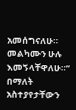አመሰግናለሁ። መልካሙን ሁሉ እመኝላቸዋለሁ።” በማለት አስተያየታቸውን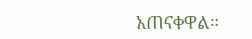አጠናቀዋል።